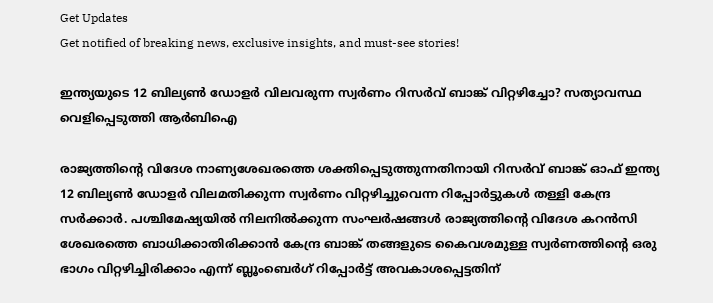Get Updates
Get notified of breaking news, exclusive insights, and must-see stories!

ഇന്ത്യയുടെ 12 ബില്യൺ ഡോളർ വിലവരുന്ന സ്വർണം റിസർവ് ബാങ്ക് വിറ്റഴിച്ചോ? സത്യാവസ്ഥ വെളിപ്പെടുത്തി ആർബിഐ

രാജ്യത്തിന്റെ വിദേശ നാണ്യശേഖരത്തെ ശക്തിപ്പെടുത്തുന്നതിനായി റിസർവ് ബാങ്ക് ഓഫ് ഇന്ത്യ 12 ബില്യൺ ഡോളർ വിലമതിക്കുന്ന സ്വർണം വിറ്റഴിച്ചുവെന്ന റിപ്പോർട്ടുകൾ തള്ളി കേന്ദ്ര സർക്കാർ. പശ്ചിമേഷ്യയിൽ നിലനിൽക്കുന്ന സംഘർഷങ്ങൾ രാജ്യത്തിന്റെ വിദേശ കറൻസി ശേഖരത്തെ ബാധിക്കാതിരിക്കാൻ കേന്ദ്ര ബാങ്ക് തങ്ങളുടെ കൈവശമുള്ള സ്വർണത്തിന്റെ ഒരു ഭാഗം വിറ്റഴിച്ചിരിക്കാം എന്ന് ബ്ലൂംബെർഗ് റിപ്പോർട്ട് അവകാശപ്പെട്ടതിന്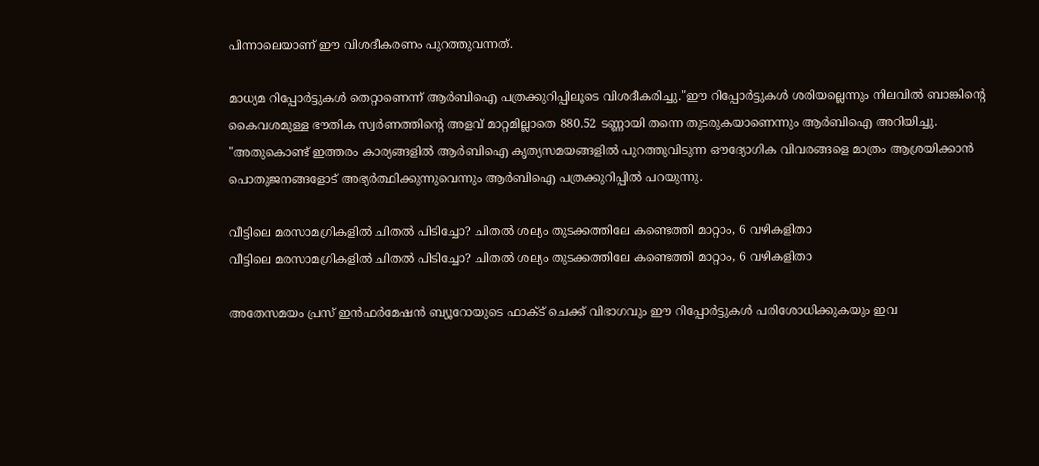പിന്നാലെയാണ് ഈ വിശദീകരണം പുറത്തുവന്നത്.

മാധ്യമ റിപ്പോർട്ടുകൾ തെറ്റാണെന്ന് ആർബിഐ പത്രക്കുറിപ്പിലൂടെ വിശദീകരിച്ചു."ഈ റിപ്പോർട്ടുകൾ ശരിയല്ലെന്നും നിലവിൽ ബാങ്കിന്റെ കൈവശമുള്ള ഭൗതിക സ്വർണത്തിന്റെ അളവ് മാറ്റമില്ലാതെ 880.52 ടണ്ണായി തന്നെ തുടരുകയാണെന്നും ആർബിഐ അറിയിച്ചു. "അതുകൊണ്ട് ഇത്തരം കാര്യങ്ങളിൽ ആർബിഐ കൃത്യസമയങ്ങളിൽ പുറത്തുവിടുന്ന ഔദ്യോഗിക വിവരങ്ങളെ മാത്രം ആശ്രയിക്കാൻ പൊതുജനങ്ങളോട് അഭ്യർത്ഥിക്കുന്നുവെന്നും ആർബിഐ പത്രക്കുറിപ്പിൽ പറയുന്നു.

വീട്ടിലെ മരസാമഗ്രികളിൽ ചിതൽ പിടിച്ചോ? ചിതൽ ശല്യം തുടക്കത്തിലേ കണ്ടെത്തി മാറ്റാം, 6 വഴികളിതാ
വീട്ടിലെ മരസാമഗ്രികളിൽ ചിതൽ പിടിച്ചോ? ചിതൽ ശല്യം തുടക്കത്തിലേ കണ്ടെത്തി മാറ്റാം, 6 വഴികളിതാ

അതേസമയം പ്രസ് ഇൻഫർമേഷൻ ബ്യൂറോയുടെ ഫാക്ട് ചെക്ക് വിഭാഗവും ഈ റിപ്പോർട്ടുകൾ പരിശോധിക്കുകയും ഇവ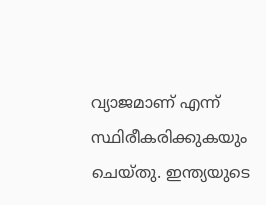വ്യാജമാണ് എന്ന് സ്ഥിരീകരിക്കുകയും ചെയ്തു. ഇന്ത്യയുടെ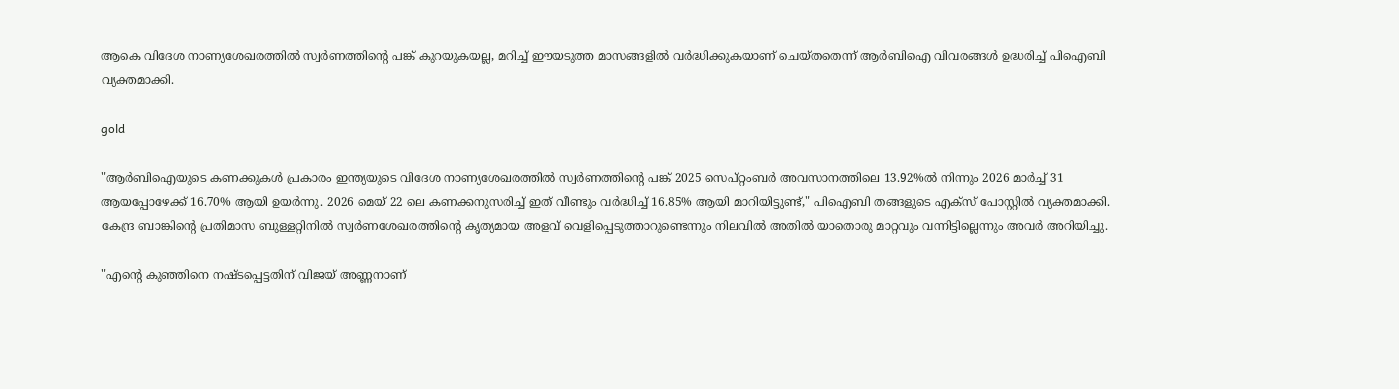ആകെ വിദേശ നാണ്യശേഖരത്തിൽ സ്വർണത്തിന്റെ പങ്ക് കുറയുകയല്ല, മറിച്ച് ഈയടുത്ത മാസങ്ങളിൽ വർദ്ധിക്കുകയാണ് ചെയ്തതെന്ന് ആർബിഐ വിവരങ്ങൾ ഉദ്ധരിച്ച് പിഐബി വ്യക്തമാക്കി.

gold

"ആർബിഐയുടെ കണക്കുകൾ പ്രകാരം ഇന്ത്യയുടെ വിദേശ നാണ്യശേഖരത്തിൽ സ്വർണത്തിന്റെ പങ്ക് 2025 സെപ്റ്റംബർ അവസാനത്തിലെ 13.92%ൽ നിന്നും 2026 മാർച്ച് 31 ആയപ്പോഴേക്ക് 16.70% ആയി ഉയർന്നു. 2026 മെയ് 22 ലെ കണക്കനുസരിച്ച് ഇത് വീണ്ടും വർദ്ധിച്ച് 16.85% ആയി മാറിയിട്ടുണ്ട്," പിഐബി തങ്ങളുടെ എക്സ് പോസ്റ്റിൽ വ്യക്തമാക്കി. കേന്ദ്ര ബാങ്കിന്റെ പ്രതിമാസ ബുള്ളറ്റിനിൽ സ്വർണശേഖരത്തിന്റെ കൃത്യമായ അളവ് വെളിപ്പെടുത്താറുണ്ടെന്നും നിലവിൽ അതിൽ യാതൊരു മാറ്റവും വന്നിട്ടില്ലെന്നും അവർ അറിയിച്ചു.

"എന്റെ കുഞ്ഞിനെ നഷ്ടപ്പെട്ടതിന് വിജയ് അണ്ണനാണ്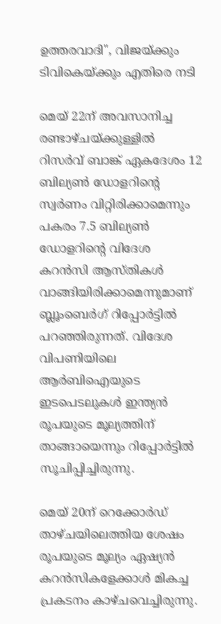ഉത്തരവാദി", വിജയ്ക്കും ടിവികെയ്ക്കും എതിരെ നടി

മെയ് 22ന് അവസാനിച്ച രണ്ടാഴ്ചയ്ക്കുള്ളിൽ റിസർവ് ബാങ്ക് ഏകദേശം 12 ബില്യൺ ഡോളറിന്റെ സ്വർണം വിറ്റിരിക്കാമെന്നും പകരം 7.5 ബില്യൺ ഡോളറിന്റെ വിദേശ കറൻസി ആസ്തികൾ വാങ്ങിയിരിക്കാമെന്നുമാണ് ബ്ലൂംബെർഗ് റിപ്പോർട്ടിൽ പറഞ്ഞിരുന്നത്. വിദേശ വിപണിയിലെ ആർബിഐയുടെ ഇടപെടലുകൾ ഇന്ത്യൻ രൂപയുടെ മൂല്യത്തിന് താങ്ങായെന്നും റിപ്പോർട്ടിൽ സൂചിപ്പിച്ചിരുന്നു.

മെയ് 20ന് റെക്കോർഡ് താഴ്ചയിലെത്തിയ ശേഷം രൂപയുടെ മൂല്യം ഏഷ്യൻ കറൻസികളേക്കാൾ മികച്ച പ്രകടനം കാഴ്ചവെച്ചിരുന്നു.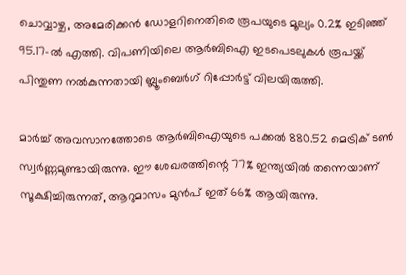ചൊവ്വാഴ്ച, അമേരിക്കൻ ഡോളറിനെതിരെ രൂപയുടെ മൂല്യം 0.2% ഇടിഞ്ഞ് 95.17-ൽ എത്തി. വിപണിയിലെ ആർബിഐ ഇടപെടലുകൾ രൂപയ്ക്ക് പിന്തുണ നൽകുന്നതായി ബ്ലൂംബെർഗ് റിപ്പോർട്ട് വിലയിരുത്തി.

മാർച്ച് അവസാനത്തോടെ ആർബിഐയുടെ പക്കൽ 880.52 മെട്രിക് ടൺ സ്വർണ്ണമുണ്ടായിരുന്നു. ഈ ശേഖരത്തിന്റെ 77% ഇന്ത്യയിൽ തന്നെയാണ് സൂക്ഷിച്ചിരുന്നത്, ആറുമാസം മുൻപ് ഇത് 66% ആയിരുന്നു.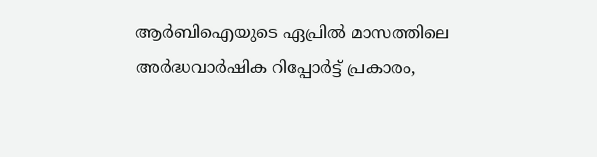ആർബിഐയുടെ ഏപ്രിൽ മാസത്തിലെ അർദ്ധവാർഷിക റിപ്പോർട്ട് പ്രകാരം,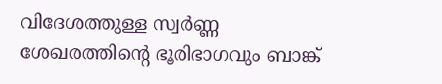വിദേശത്തുള്ള സ്വർണ്ണ ശേഖരത്തിന്റെ ഭൂരിഭാഗവും ബാങ്ക്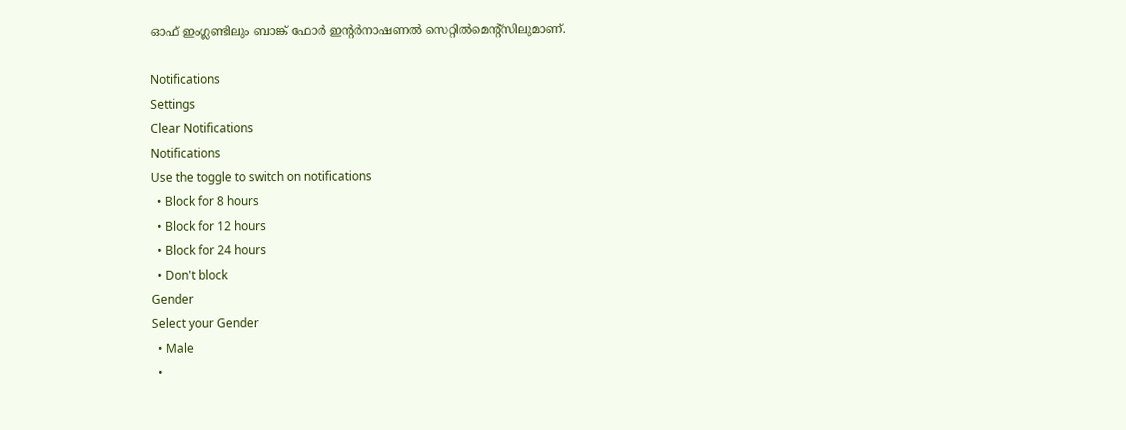ഓഫ് ഇംഗ്ലണ്ടിലും ബാങ്ക് ഫോർ ഇന്റർനാഷണൽ സെറ്റിൽമെന്റ്സിലുമാണ്.

Notifications
Settings
Clear Notifications
Notifications
Use the toggle to switch on notifications
  • Block for 8 hours
  • Block for 12 hours
  • Block for 24 hours
  • Don't block
Gender
Select your Gender
  • Male
  •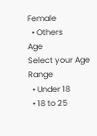Female
  • Others
Age
Select your Age Range
  • Under 18
  • 18 to 25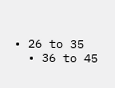• 26 to 35
  • 36 to 45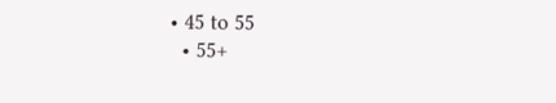• 45 to 55
  • 55+